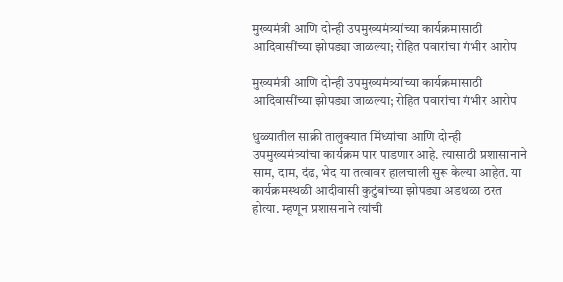मुख्यमंत्री आणि दोन्ही उपमुख्यमंत्र्यांच्या कार्यक्रमासाठी आदिवासींच्या झोपड्या जाळल्या; रोहित पवारांचा गंभीर आरोप

मुख्यमंत्री आणि दोन्ही उपमुख्यमंत्र्यांच्या कार्यक्रमासाठी आदिवासींच्या झोपड्या जाळल्या; रोहित पवारांचा गंभीर आरोप

धुळ्यातील साक्री तालुक्यात मिंध्यांचा आणि दोन्ही उपमुख्यमंत्र्यांचा कार्यक्रम पार पाडणार आहे. त्यासाठी प्रशासानाने साम, दाम, दंढ, भेद या तत्वावर हालचाली सुरू केल्या आहेत. या कार्यक्रमस्थळी आदीवासी कुटुंबांच्या झोपड्या अडथळा ठरत होत्या. म्हणून प्रशासनाने त्यांची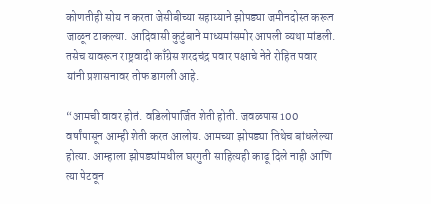कोणतीही सोय न करता जेसीबीच्या सहाय्याने झोपड्या जमीनदोस्त करून जाळून टाकल्या. आदिवासी कुटुंबाने माध्यमांसमोर आपली व्यथा मांडली. तसेच यावरून राष्ट्रवादी काँग्रेस शरदचंद्र पवार पक्षाचे नेते रोहित पवार यांनी प्रशासनावर तोफ डागली आहे.

“आमची वावर होतं. वडिलोपार्जित शेती होती. जवळपास 100 वर्षांपासून आम्ही शेती करत आलोय. आमच्या झोपड्या तिथेच बांधलेल्या होत्या. आम्हाला झोपड्यांमधील घरगुती साहित्यही काढू दिले नाही आणि त्या पेटवून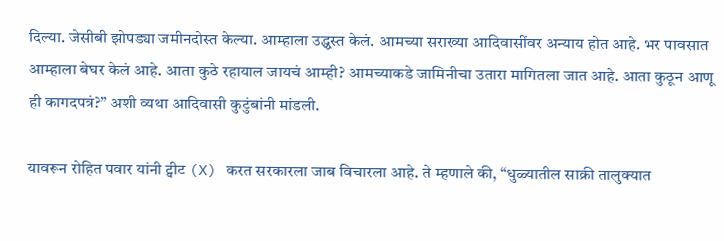दिल्या. जेसीबी झोपड्या जमीनदोस्त केल्या. आम्हाला उद्ध्वस्त केलं. आमच्या सराख्या आदिवासींवर अन्याय होत आहे. भर पावसात आम्हाला बेघर केलं आहे. आता कुठे रहायाल जायचं आम्ही? आमच्याकडे जामिनीचा उतारा मागितला जात आहे. आता कुठून आणू ही कागदपत्रं?” अशी व्यथा आदिवासी कुटुंबांनी मांडली.

यावरून रोहित पवार यांनी ट्वीट (X) करत सरकारला जाब विचारला आहे. ते म्हणाले की, “धुळ्यातील साक्री तालुक्यात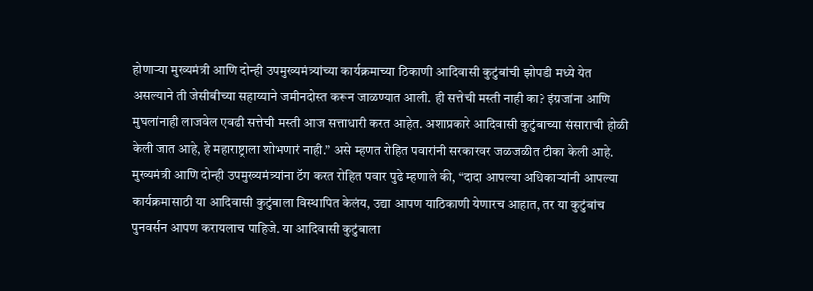होणाऱ्या मुख्यमंत्री आणि दोन्ही उपमुख्यमंत्र्यांच्या कार्यक्रमाच्या ठिकाणी आदिवासी कुटुंबांची झोपडी मध्ये येत असल्याने ती जेसीबीच्या सहाय्याने जमीनदोस्त करून जाळण्यात आली. ही सत्तेची मस्ती नाही का? इंग्रजांना आणि मुघलांनाही लाजवेल एवढी सत्तेची मस्ती आज सत्ताधारी करत आहेत. अशाप्रकारे आदिवासी कुटुंबाच्या संसाराची होळी केली जात आहे, हे महाराष्ट्राला शोभणारं नाही.” असे म्हणत रोहित पवारांनी सरकारवर जळजळीत टीका केली आहे. मुख्यमंत्री आणि दोन्ही उपमुख्यमंत्र्यांना टॅग करत रोहित पवार पुढे म्हणाले की, “दादा आपल्या अधिकाऱ्यांनी आपल्या कार्यक्रमासाठी या आदिवासी कुटुंबाला विस्थापित केलंय, उद्या आपण याठिकाणी येणारच आहात, तर या कुटुंबांच पुनवर्सन आपण करायलाच पाहिजे. या आदिवासी कुटुंबाला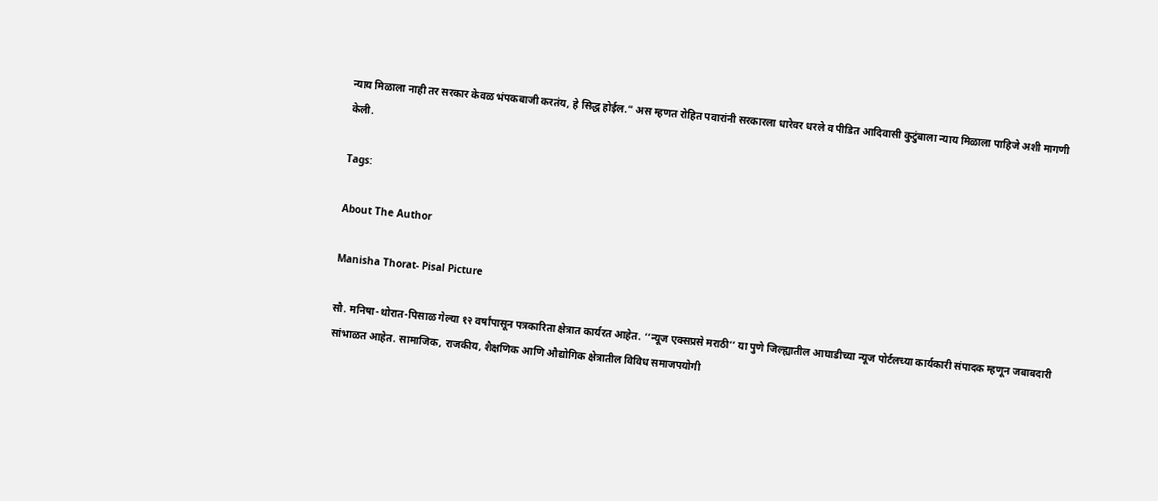न्याय मिळाला नाही तर सरकार केवळ भंपकबाजी करतंय, हे सिद्ध होईल.” अस म्हणत रोहित पवारांनी सरकारला धारेवर धरले व पीडित आदिवासी कुटुंबाला न्याय मिळाला पाहिजे अशी मागणी केली.

Tags:

About The Author

Manisha Thorat- Pisal Picture

सौ. मनिषा-थोरात-पिसाळ गेल्या १२ वर्षांपासून पत्रकारिता क्षेत्रात कार्यरत आहेत. ‘‘न्यूज एक्सप्रसे मराठी’’ या पुणे जिल्ह्यातील आघाडीच्या न्यूज पोर्टलच्या कार्यकारी संपादक म्हणून जबाबदारी सांभाळत आहेत. सामाजिक, राजकीय, शैक्षणिक आणि औद्योगिक क्षेत्रातील विविध समाजपयोगी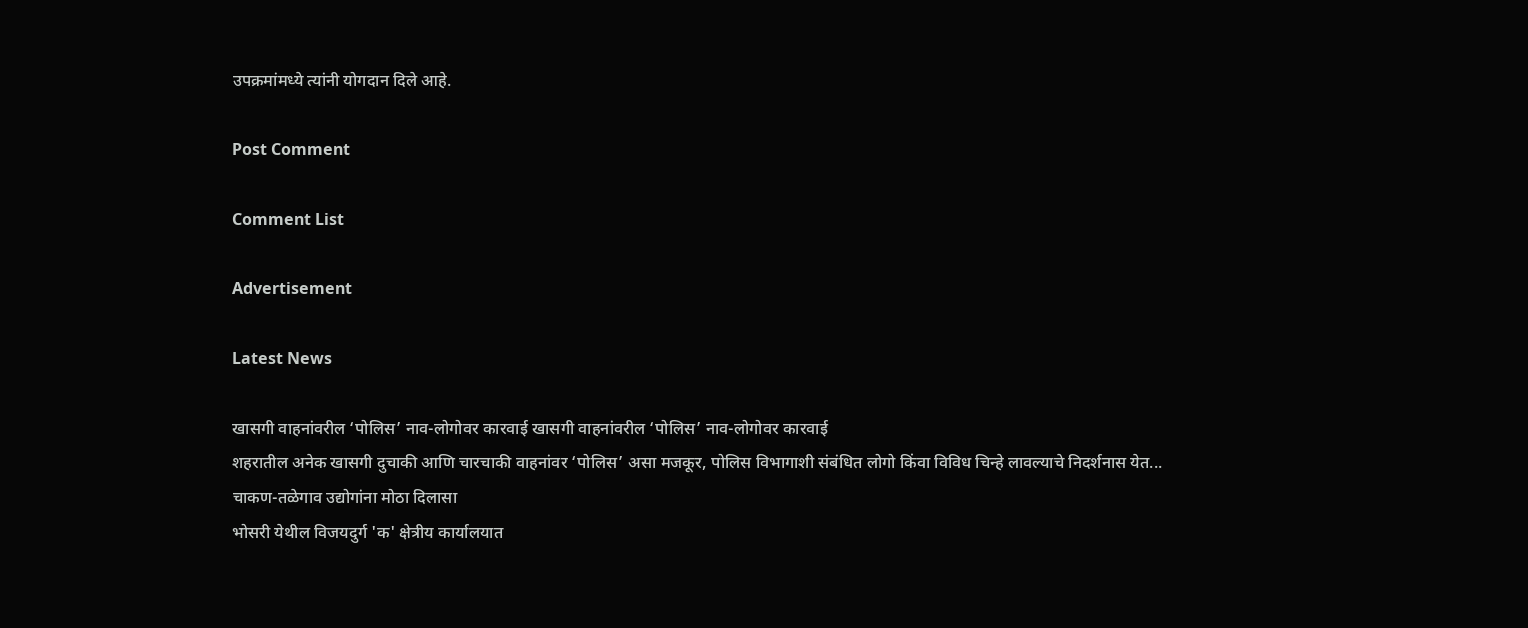उपक्रमांमध्ये त्यांनी योगदान दिले आहे.

Post Comment

Comment List

Advertisement

Latest News

खासगी वाहनांवरील ‘पोलिस’ नाव-लोगोवर कारवाई खासगी वाहनांवरील ‘पोलिस’ नाव-लोगोवर कारवाई
शहरातील अनेक खासगी दुचाकी आणि चारचाकी वाहनांवर ‘पोलिस’ असा मजकूर, पोलिस विभागाशी संबंधित लोगो किंवा विविध चिन्हे लावल्याचे निदर्शनास येत...
चाकण-तळेगाव उद्योगांना मोठा दिलासा
भोसरी येथील विजयदुर्ग 'क' क्षेत्रीय कार्यालयात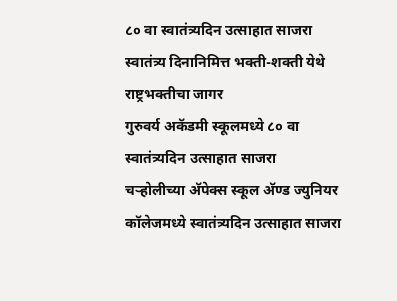८० वा स्वातंत्र्यदिन उत्साहात साजरा
स्वातंत्र्य दिनानिमित्त भक्ती-शक्ती येथे राष्ट्रभक्तीचा जागर
गुरुवर्य अकॅडमी स्कूलमध्ये ८० वा स्वातंत्र्यदिन उत्साहात साजरा
चऱ्होलीच्या अ‍ॅपेक्स स्कूल अ‍ॅण्ड ज्युनियर कॉलेजमध्ये स्वातंत्र्यदिन उत्साहात साजरा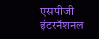एसपीजी इंटरनॅशनल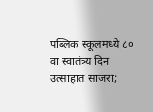पब्लिक स्कूलमध्ये ८० वा स्वातंत्र्य दिन उत्साहात साजरा;